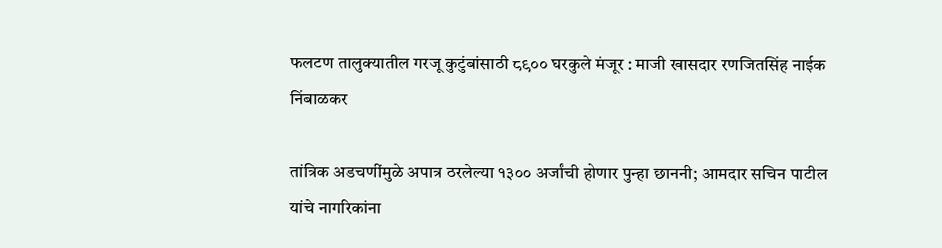फलटण तालुक्यातील गरजू कुटुंबांसाठी ८९०० घरकुले मंजूर : माजी खासदार रणजितसिंह नाईक निंबाळकर

तांत्रिक अडचणींमुळे अपात्र ठरलेल्या १३०० अर्जांची होणार पुन्हा छाननी; आमदार सचिन पाटील यांचे नागरिकांना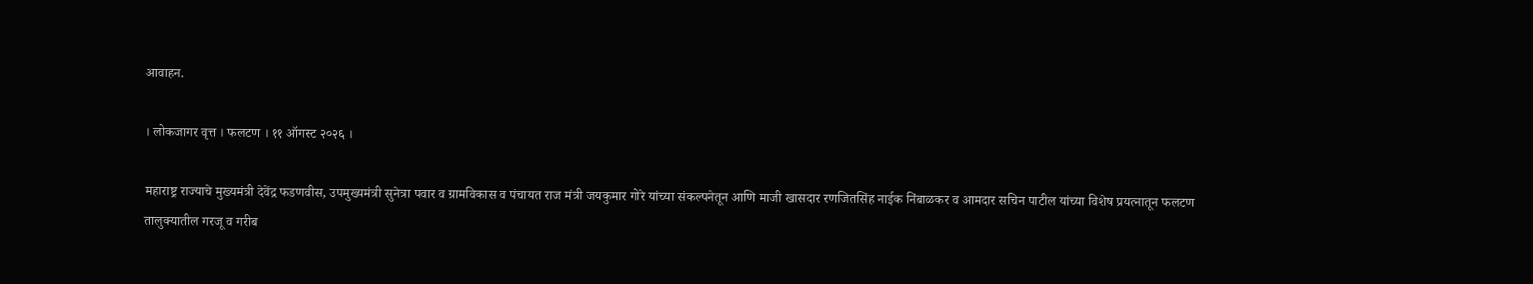आवाहन.

। लोकजागर वृत्त । फलटण । ११ ऑगस्ट २०२६ ।

महाराष्ट्र राज्याचे मुख्यमंत्री देवेंद्र फडणवीस, उपमुख्यमंत्री सुनेत्रा पवार व ग्रामविकास व पंचायत राज मंत्री जयकुमार गोरे यांच्या संकल्पनेतून आणि माजी खासदार रणजितसिंह नाईक निंबाळकर व आमदार सचिन पाटील यांच्या विशेष प्रयत्नातून फलटण तालुक्यातील गरजू व गरीब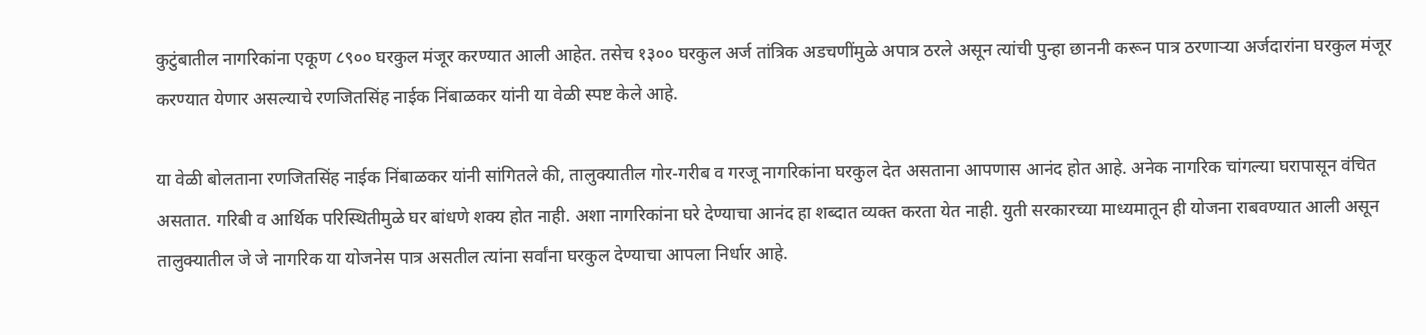कुटुंबातील नागरिकांना एकूण ८९०० घरकुल मंजूर करण्यात आली आहेत. तसेच १३०० घरकुल अर्ज तांत्रिक अडचणींमुळे अपात्र ठरले असून त्यांची पुन्हा छाननी करून पात्र ठरणाऱ्या अर्जदारांना घरकुल मंजूर करण्यात येणार असल्याचे रणजितसिंह नाईक निंबाळकर यांनी या वेळी स्पष्ट केले आहे.

या वेळी बोलताना रणजितसिंह नाईक निंबाळकर यांनी सांगितले की, तालुक्यातील गोर-गरीब व गरजू नागरिकांना घरकुल देत असताना आपणास आनंद होत आहे. अनेक नागरिक चांगल्या घरापासून वंचित असतात. गरिबी व आर्थिक परिस्थितीमुळे घर बांधणे शक्य होत नाही. अशा नागरिकांना घरे देण्याचा आनंद हा शब्दात व्यक्त करता येत नाही. युती सरकारच्या माध्यमातून ही योजना राबवण्यात आली असून तालुक्यातील जे जे नागरिक या योजनेस पात्र असतील त्यांना सर्वांना घरकुल देण्याचा आपला निर्धार आहे.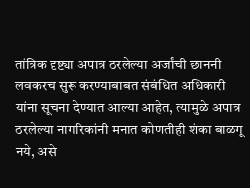तांत्रिक दृष्ट्या अपात्र ठरलेल्या अर्जांची छाननी लवकरच सुरू करण्याबाबत संबंधित अधिकारी यांना सूचना देण्यात आल्या आहेत, त्यामुळे अपात्र ठरलेल्या नागरिकांनी मनात कोणतीही शंका बाळगू नये, असे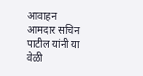आवाहन आमदार सचिन पाटील यांनी या वेळी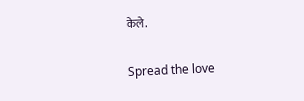केले.

Spread the love